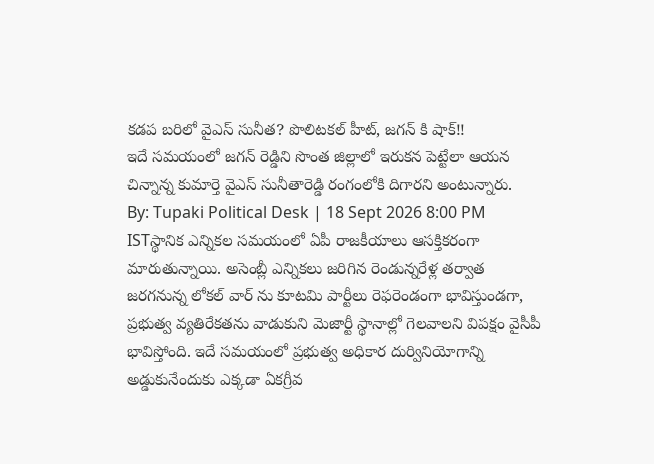కడప బరిలో వైఎస్ సునీత? పొలిటకల్ హీట్, జగన్ కి షాక్!!
ఇదే సమయంలో జగన్ రెడ్డిని సొంత జిల్లాలో ఇరుకన పెట్టేలా ఆయన చిన్నాన్న కుమార్తె వైఎస్ సునీతారెడ్డి రంగంలోకి దిగారని అంటున్నారు.
By: Tupaki Political Desk | 18 Sept 2026 8:00 PM ISTస్థానిక ఎన్నికల సమయంలో ఏపీ రాజకీయాలు ఆసక్తికరంగా మారుతున్నాయి. అసెంబ్లీ ఎన్నికలు జరిగిన రెండున్నరేళ్ల తర్వాత జరగనున్న లోకల్ వార్ ను కూటమి పార్టీలు రెఫరెండంగా భావిస్తుండగా, ప్రభుత్వ వ్యతిరేకతను వాడుకుని మెజార్టీ స్థానాల్లో గెలవాలని విపక్షం వైసీపీ భావిస్తోంది. ఇదే సమయంలో ప్రభుత్వ అధికార దుర్వినియోగాన్ని అడ్డుకునేందుకు ఎక్కడా ఏకగ్రీవ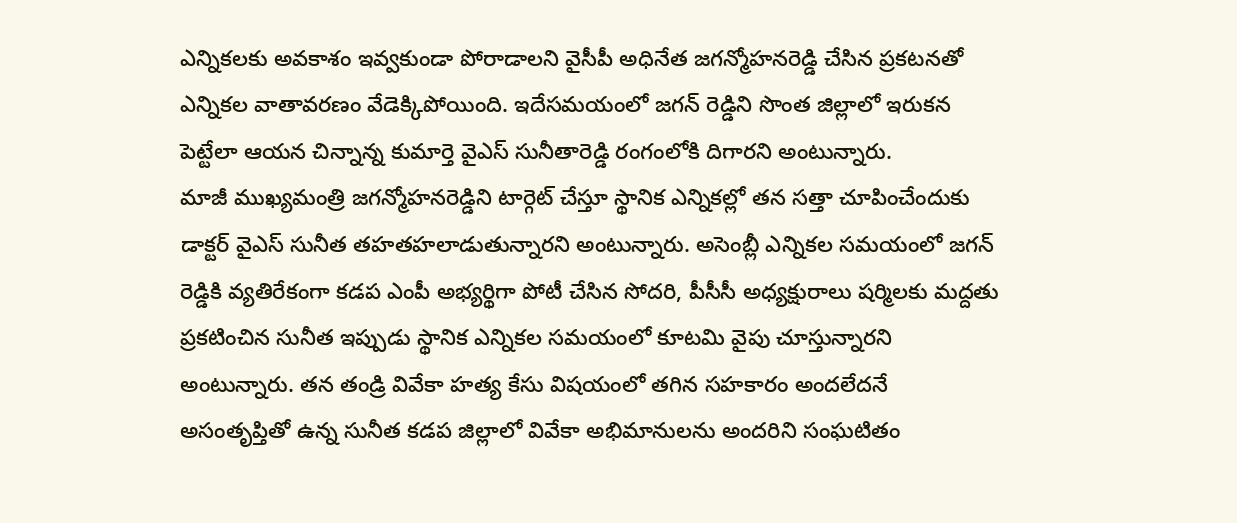ఎన్నికలకు అవకాశం ఇవ్వకుండా పోరాడాలని వైసీపీ అధినేత జగన్మోహనరెడ్డి చేసిన ప్రకటనతో ఎన్నికల వాతావరణం వేడెక్కిపోయింది. ఇదేసమయంలో జగన్ రెడ్డిని సొంత జిల్లాలో ఇరుకన పెట్టేలా ఆయన చిన్నాన్న కుమార్తె వైఎస్ సునీతారెడ్డి రంగంలోకి దిగారని అంటున్నారు.
మాజీ ముఖ్యమంత్రి జగన్మోహనరెడ్డిని టార్గెట్ చేస్తూ స్థానిక ఎన్నికల్లో తన సత్తా చూపించేందుకు డాక్టర్ వైఎస్ సునీత తహతహలాడుతున్నారని అంటున్నారు. అసెంబ్లీ ఎన్నికల సమయంలో జగన్ రెడ్డికి వ్యతిరేకంగా కడప ఎంపీ అభ్యర్థిగా పోటీ చేసిన సోదరి, పీసీసీ అధ్యక్షురాలు షర్మిలకు మద్దతు ప్రకటించిన సునీత ఇప్పుడు స్థానిక ఎన్నికల సమయంలో కూటమి వైపు చూస్తున్నారని అంటున్నారు. తన తండ్రి వివేకా హత్య కేసు విషయంలో తగిన సహకారం అందలేదనే అసంతృప్తితో ఉన్న సునీత కడప జిల్లాలో వివేకా అభిమానులను అందరిని సంఘటితం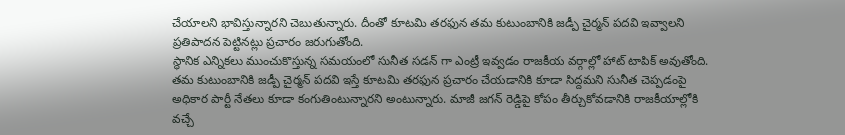చేయాలని భావిస్తున్నారని చెబుతున్నారు. దీంతో కూటమి తరఫున తమ కుటుంబానికి జడ్పీ చైర్మన్ పదవి ఇవ్వాలని ప్రతిపాదన పెట్టినట్లు ప్రచారం జరుగుతోంది.
స్థానిక ఎన్నికలు ముంచుకొస్తున్న సమయంలో సునీత సడన్ గా ఎంట్రీ ఇవ్వడం రాజకీయ వర్గాల్లో హాట్ టాపిక్ అవుతోంది. తమ కుటుంబానికి జడ్పీ చైర్మన్ పదవి ఇస్తే కూటమి తరఫున ప్రచారం చేయడానికి కూడా సిద్దమని సునీత చెప్పడంపై అధికార పార్టీ నేతలు కూడా కంగుతింటున్నారని అంటున్నారు. మాజీ జగన్ రెడ్డిపై కోపం తీర్చుకోవడానికి రాజకీయాల్లోకి వచ్చే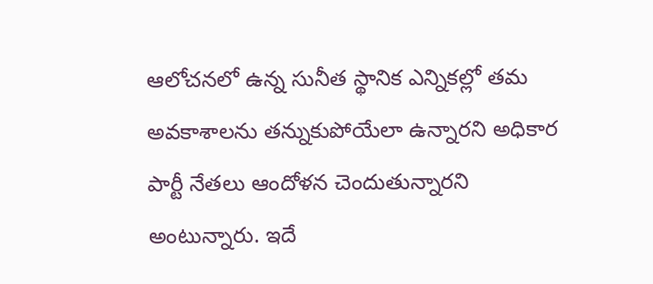ఆలోచనలో ఉన్న సునీత స్థానిక ఎన్నికల్లో తమ అవకాశాలను తన్నుకుపోయేలా ఉన్నారని అధికార పార్టీ నేతలు ఆందోళన చెందుతున్నారని అంటున్నారు. ఇదే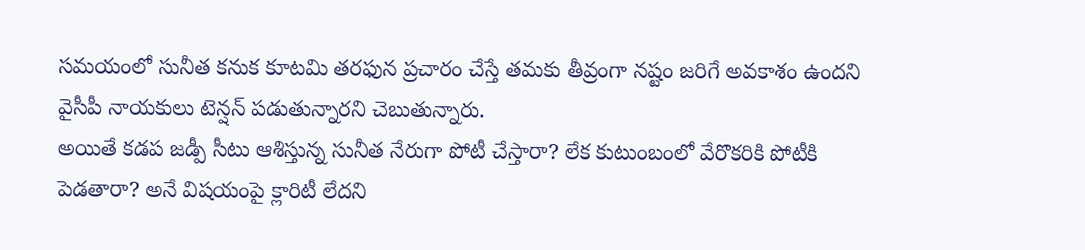సమయంలో సునీత కనుక కూటమి తరఫున ప్రచారం చేస్తే తమకు తీవ్రంగా నష్టం జరిగే అవకాశం ఉందని వైసీపీ నాయకులు టెన్షన్ పడుతున్నారని చెబుతున్నారు.
అయితే కడప జడ్పీ సీటు ఆశిస్తున్న సునీత నేరుగా పోటీ చేస్తారా? లేక కుటుంబంలో వేరొకరికి పోటీకి పెడతారా? అనే విషయంపై క్లారిటీ లేదని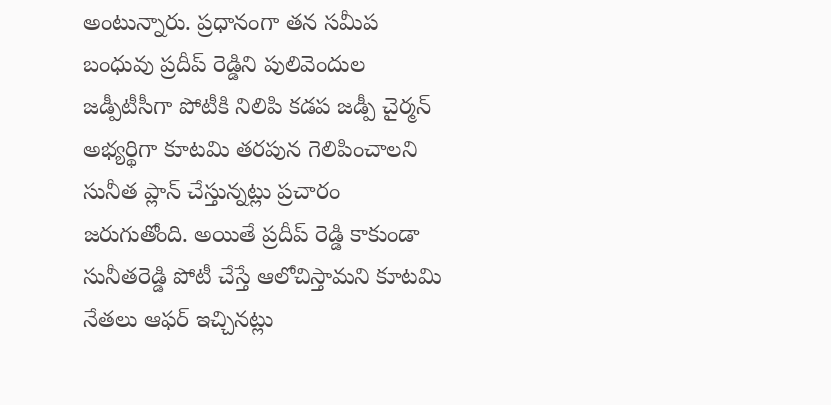అంటున్నారు. ప్రధానంగా తన సమీప బంధువు ప్రదీప్ రెడ్డిని పులివెందుల జడ్పీటీసీగా పోటీకి నిలిపి కడప జడ్పీ చైర్మన్ అభ్యర్థిగా కూటమి తరపున గెలిపించాలని సునీత ప్లాన్ చేస్తున్నట్లు ప్రచారం జరుగుతోంది. అయితే ప్రదీప్ రెడ్డి కాకుండా సునీతరెడ్డి పోటీ చేస్తే ఆలోచిస్తామని కూటమి నేతలు ఆఫర్ ఇచ్చినట్లు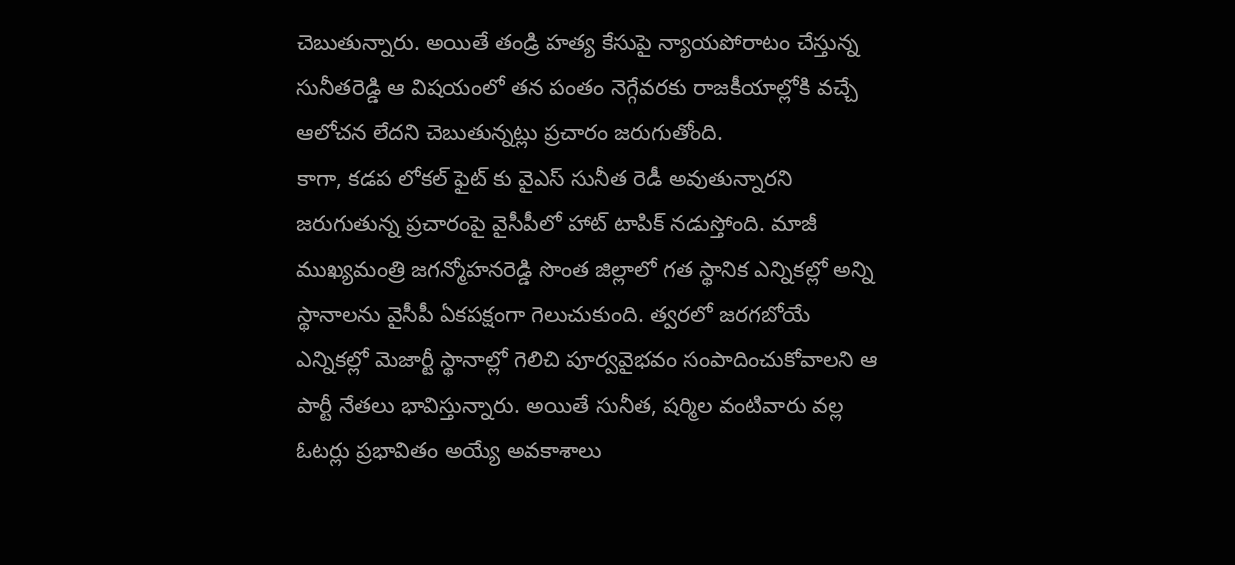చెబుతున్నారు. అయితే తండ్రి హత్య కేసుపై న్యాయపోరాటం చేస్తున్న సునీతరెడ్డి ఆ విషయంలో తన పంతం నెగ్గేవరకు రాజకీయాల్లోకి వచ్చే ఆలోచన లేదని చెబుతున్నట్లు ప్రచారం జరుగుతోంది.
కాగా, కడప లోకల్ ఫైట్ కు వైఎస్ సునీత రెడీ అవుతున్నారని జరుగుతున్న ప్రచారంపై వైసీపీలో హాట్ టాపిక్ నడుస్తోంది. మాజీ ముఖ్యమంత్రి జగన్మోహనరెడ్డి సొంత జిల్లాలో గత స్థానిక ఎన్నికల్లో అన్ని స్థానాలను వైసీపీ ఏకపక్షంగా గెలుచుకుంది. త్వరలో జరగబోయే ఎన్నికల్లో మెజార్టీ స్థానాల్లో గెలిచి పూర్వవైభవం సంపాదించుకోవాలని ఆ పార్టీ నేతలు భావిస్తున్నారు. అయితే సునీత, షర్మిల వంటివారు వల్ల ఓటర్లు ప్రభావితం అయ్యే అవకాశాలు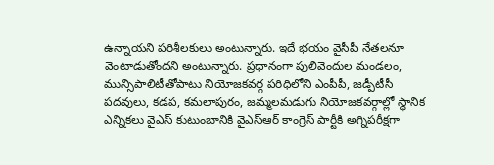ఉన్నాయని పరిశీలకులు అంటున్నారు. ఇదే భయం వైసీపీ నేతలనూ వెంటాడుతోందని అంటున్నారు. ప్రధానంగా పులివెందుల మండలం, మున్సిపాలిటీతోపాటు నియోజకవర్గ పరిధిలోని ఎంపీపీ, జడ్పీటీసీ పదవులు, కడప, కమలాపురం, జమ్మలమడుగు నియోజకవర్గాల్లో స్థానిక ఎన్నికలు వైఎస్ కుటుంబానికి వైఎస్ఆర్ కాంగ్రెస్ పార్టీకి అగ్నిపరీక్షగా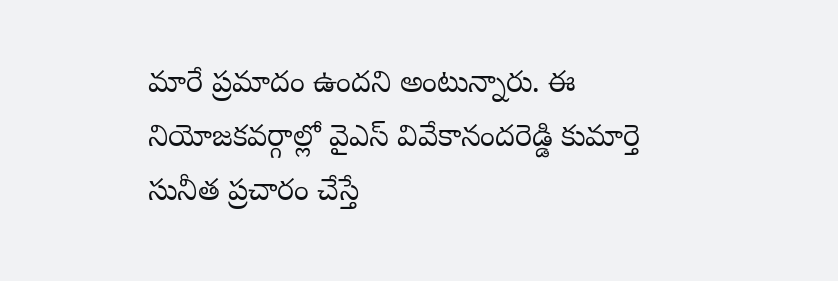మారే ప్రమాదం ఉందని అంటున్నారు. ఈ నియోజకవర్గాల్లో వైఎస్ వివేకానందరెడ్డి కుమార్తె సునీత ప్రచారం చేస్తే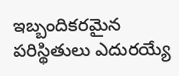ఇబ్బందికరమైన పరిస్థితులు ఎదురయ్యే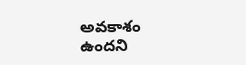అవకాశం ఉందని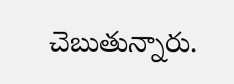చెబుతున్నారు.